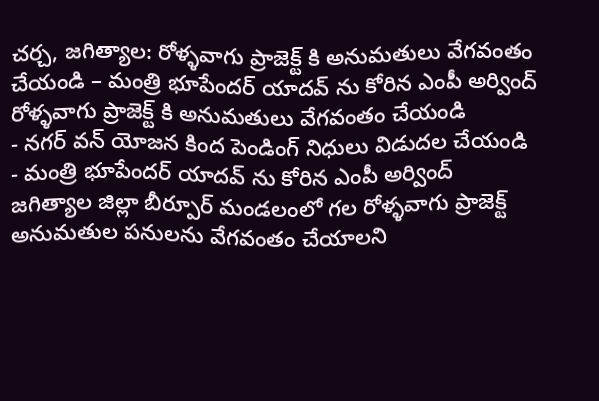చర్చ, జగిత్యాల: రోళ్ళవాగు ప్రాజెక్ట్ కి అనుమతులు వేగవంతం చేయండి – మంత్రి భూపేందర్ యాదవ్ ను కోరిన ఎంపీ అర్వింద్
రోళ్ళవాగు ప్రాజెక్ట్ కి అనుమతులు వేగవంతం చేయండి
- నగర్ వన్ యోజన కింద పెండింగ్ నిధులు విడుదల చేయండి
- మంత్రి భూపేందర్ యాదవ్ ను కోరిన ఎంపీ అర్వింద్
జగిత్యాల జిల్లా బీర్పూర్ మండలంలో గల రోళ్ళవాగు ప్రాజెక్ట్ అనుమతుల పనులను వేగవంతం చేయాలని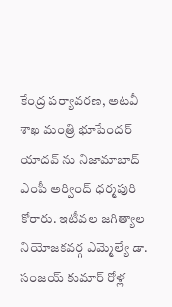కేంద్ర పర్యావరణ, అటవీ శాఖ మంత్రి భూపేందర్ యాదవ్ ను నిజామాబాద్ ఎంపీ అర్వింద్ ధర్మపురి కోరారు. ఇటీవల జగిత్యాల నియోజకవర్గ ఎమ్మెల్యే డా. సంజయ్ కుమార్ రోళ్ల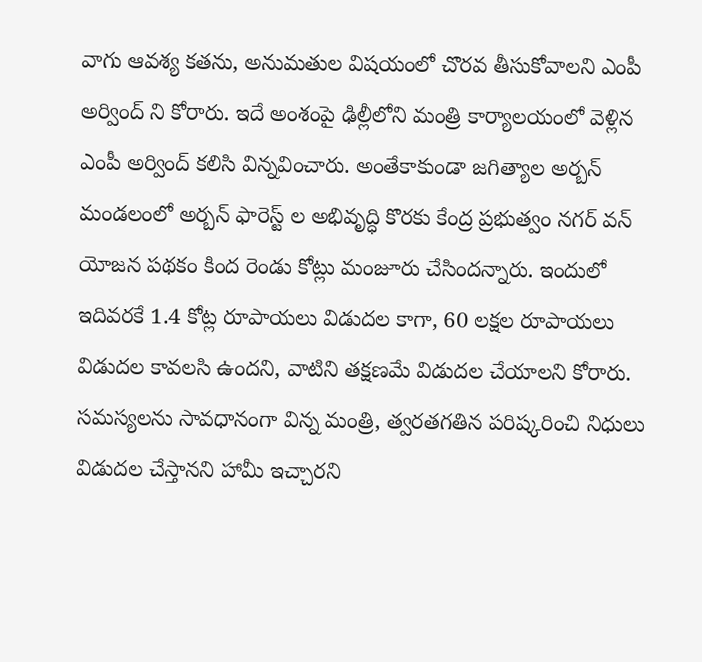వాగు ఆవశ్య కతను, అనుమతుల విషయంలో చొరవ తీసుకోవాలని ఎంపీ అర్వింద్ ని కోరారు. ఇదే అంశంపై ఢిల్లీలోని మంత్రి కార్యాలయంలో వెళ్లిన ఎంపీ అర్వింద్ కలిసి విన్నవించారు. అంతేకాకుండా జగిత్యాల అర్బన్ మండలంలో అర్బన్ ఫారెస్ట్ ల అభివృద్ధి కొరకు కేంద్ర ప్రభుత్వం నగర్ వన్ యోజన పథకం కింద రెండు కోట్లు మంజూరు చేసిందన్నారు. ఇందులో ఇదివరకే 1.4 కోట్ల రూపాయలు విడుదల కాగా, 60 లక్షల రూపాయలు విడుదల కావలసి ఉందని, వాటిని తక్షణమే విడుదల చేయాలని కోరారు. సమస్యలను సావధానంగా విన్న మంత్రి, త్వరతగతిన పరిష్కరించి నిధులు విడుదల చేస్తానని హామీ ఇచ్చారని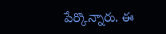పేర్కొన్నారు. ఈ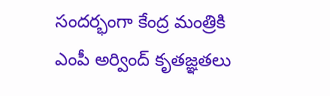సందర్భంగా కేంద్ర మంత్రికి ఎంపీ అర్వింద్ కృతజ్ఞతలు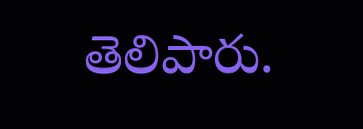తెలిపారు.